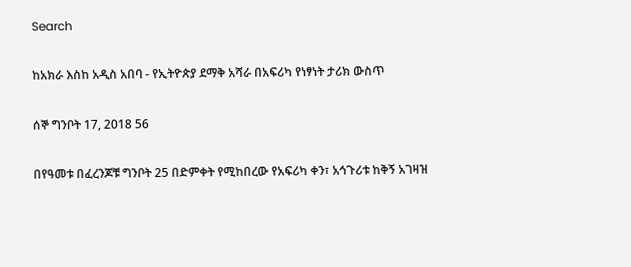Search

ከአክራ እስከ አዲስ አበባ - የኢትዮጵያ ደማቅ አሻራ በአፍሪካ የነፃነት ታሪክ ውስጥ

ሰኞ ግንቦት 17, 2018 56

በየዓመቱ በፈረንጆቹ ግንቦት 25 በድምቀት የሚከበረው የአፍሪካ ቀን፣ አኅጉሪቱ ከቅኝ አገዛዝ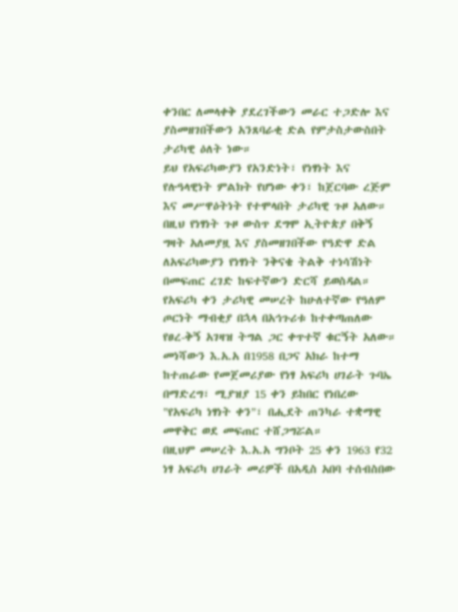ቀንበር ለመላቀቅ ያደረገችውን መራር ተጋድሎ እና ያስመዘገበችውን አንጸባራቂ ድል የምታስታውስበት ታሪካዊ ዕለት ነው።
ይህ የአፍሪካውያን የአንድነት፣ የነፃነት እና የሉዓላዊነት ምልክት የሆነው ቀን፣ ከጀርባው ረጅም እና መሥዋዕትነት የተሞላበት ታሪካዊ ጉዞ አለው።
በዚህ የነፃነት ጉዞ ውስጥ ደግሞ ኢትዮጵያ በቅኝ ግዛት አለመያዟ እና ያስመዘገበችው የዓድዋ ድል ለአፍሪካውያን የነፃነት ንቅናቄ ትልቅ ተነሳሽነት በመፍጠር ረገድ ከፍተኛውን ድርሻ ይወስዳል።
የአፍሪካ ቀን ታሪካዊ መሠረት ከሁለተኛው የዓለም ጦርነት ማብቂያ በኋላ በአኅጉሪቱ ከተቀጣጠለው የፀረ-ቅኝ አገዛዝ ትግል ጋር ቀጥተኛ ቁርኝት አለው።
መነሻውን እ.አ.አ በ1958 በጋና አክራ ከተማ ከተጠራው የመጀመሪያው የነፃ አፍሪካ ሀገራት ጉባኤ በማድረግ፣ ሚያዝያ 15 ቀን ይከበር የነበረው "የአፍሪካ ነፃነት ቀን"፣ በሒደት ጠንካራ ተቋማዊ መዋቅር ወደ መፍጠር ተሸጋግሯል።
በዚህም መሠረት እ.አ.አ ግንቦት 25 ቀን 1963 የ32 ነፃ አፍሪካ ሀገራት መሪዎች በአዲስ አበባ ተሰብስበው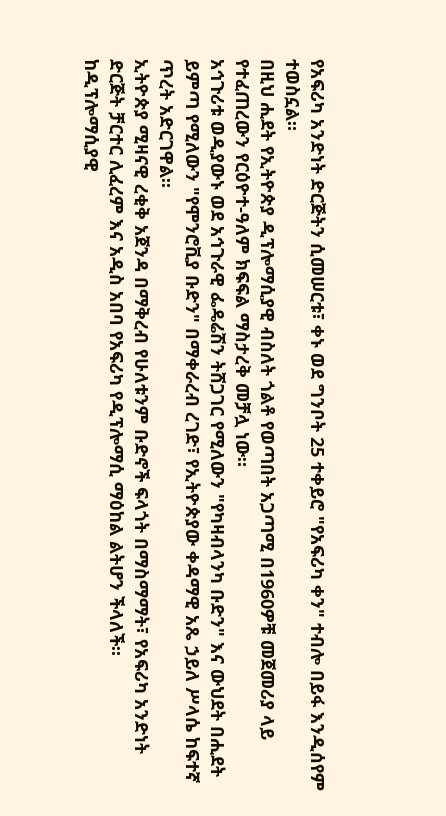የአፍሪካ አንድነት ድርጅትን ሲመሠርቱ፣ ቀኑ ወደ ግንቦት 25 ተቀይሮ "የአፍሪካ ቀን" ተብሎ በይፋ እንዲሰየም ተወስኗል።
በዚህ ሒደት የኢትዮጵያ ዲፕሎማሲያዊ ብስለት ጎልቶ የወጣበት አጋጣሚ በ1960ዎቹ መጀመሪያ ላይ የተፈጠረውን የርዕዮተ-ዓለም ክፍፍል ማስታረቅ መቻሏ ነው።
አኅጉሪቱ ወዲያውኑ ወደ አኅጉራዊ ፌዴሬሽን ትሸጋገር የሚለውን "የካዛብላንካ ቡድን" እና ውህደት በሒደት ይምጣ የሚለውን "የሞንሮቪያ ቡድን" በማቀራረብ ረገድ፣ የኢትዮጵያው ቀዳማዊ አጼ ኃይለ ሥላሴ ከፍተኛ ጥረት አድርገዋል።
ኢትዮጵያ ሚዛናዊ ረቂቅ አጀንዳ በማቅረብ የሁለቱንም ቡድኖች ፍላጎት በማስማማት፣ የአፍሪካ አንድነት ድርጅት ቻርተር ሊፈረም እና አዲስ አበባ የአፍሪካ የዲፕሎማሲ ማዕከል ልትሆን ችላለች።
ከዲፕሎማሲያዊ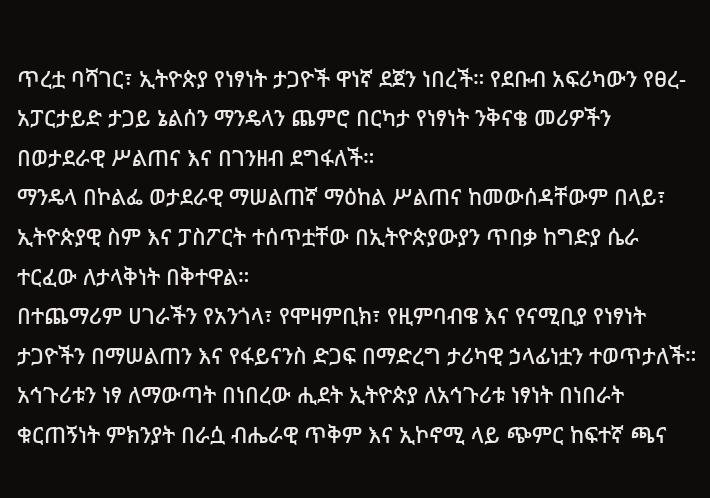ጥረቷ ባሻገር፣ ኢትዮጵያ የነፃነት ታጋዮች ዋነኛ ደጀን ነበረች። የደቡብ አፍሪካውን የፀረ-አፓርታይድ ታጋይ ኔልሰን ማንዴላን ጨምሮ በርካታ የነፃነት ንቅናቄ መሪዎችን በወታደራዊ ሥልጠና እና በገንዘብ ደግፋለች።
ማንዴላ በኮልፌ ወታደራዊ ማሠልጠኛ ማዕከል ሥልጠና ከመውሰዳቸውም በላይ፣ ኢትዮጵያዊ ስም እና ፓስፖርት ተሰጥቷቸው በኢትዮጵያውያን ጥበቃ ከግድያ ሴራ ተርፈው ለታላቅነት በቅተዋል።
በተጨማሪም ሀገራችን የአንጎላ፣ የሞዛምቢክ፣ የዚምባብዌ እና የናሚቢያ የነፃነት ታጋዮችን በማሠልጠን እና የፋይናንስ ድጋፍ በማድረግ ታሪካዊ ኃላፊነቷን ተወጥታለች።
አኅጉሪቱን ነፃ ለማውጣት በነበረው ሒደት ኢትዮጵያ ለአኅጉሪቱ ነፃነት በነበራት ቁርጠኝነት ምክንያት በራሷ ብሔራዊ ጥቅም እና ኢኮኖሚ ላይ ጭምር ከፍተኛ ጫና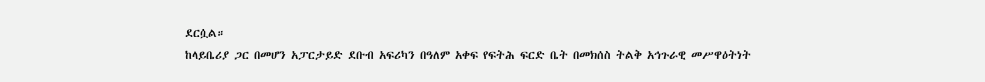ደርሷል።
ከላይቤሪያ ጋር በመሆን አፓርታይድ ደቡብ አፍሪካን በዓለም አቀፍ የፍትሕ ፍርድ ቤት በመክሰስ ትልቅ አኅጉራዊ መሥዋዕትነት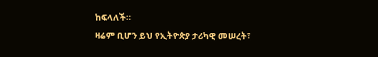ከፍላለች።
ዛሬም ቢሆን ይህ የኢትዮጵያ ታሪካዊ መሠረት፣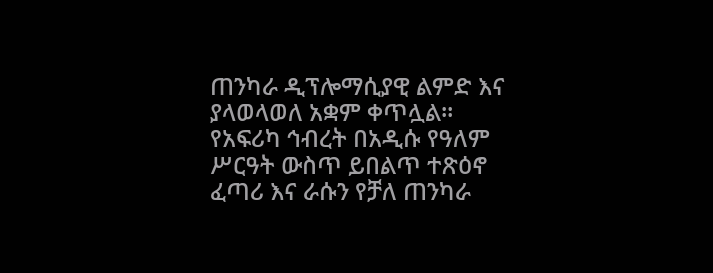ጠንካራ ዲፕሎማሲያዊ ልምድ እና ያላወላወለ አቋም ቀጥሏል።
የአፍሪካ ኅብረት በአዲሱ የዓለም ሥርዓት ውስጥ ይበልጥ ተጽዕኖ ፈጣሪ እና ራሱን የቻለ ጠንካራ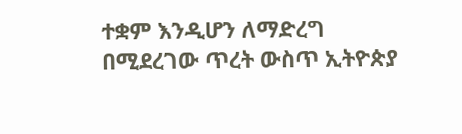ተቋም እንዲሆን ለማድረግ በሚደረገው ጥረት ውስጥ ኢትዮጵያ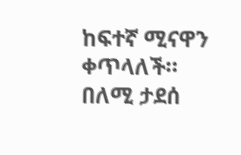ከፍተኛ ሚናዋን ቀጥላለች።
በለሚ ታደሰ